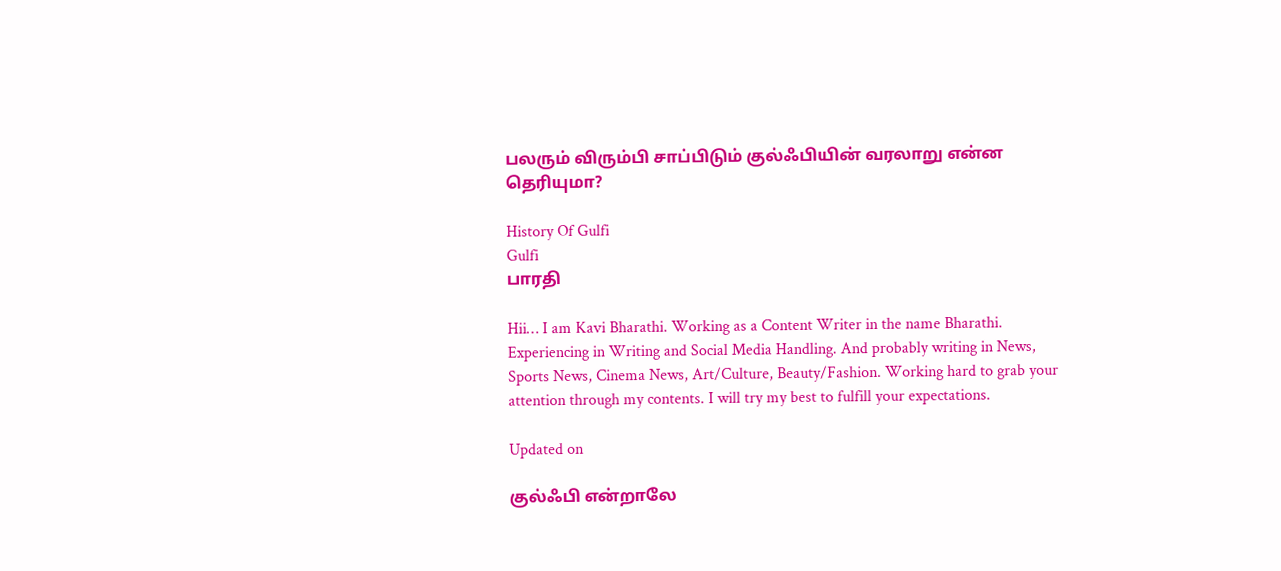பலரும் விரும்பி சாப்பிடும் குல்ஃபியின் வரலாறு என்ன தெரியுமா?

History Of Gulfi
Gulfi
பாரதி

Hii… I am Kavi Bharathi. Working as a Content Writer in the name Bharathi. Experiencing in Writing and Social Media Handling. And probably writing in News, Sports News, Cinema News, Art/Culture, Beauty/Fashion. Working hard to grab your attention through my contents. I will try my best to fulfill your expectations.

Updated on

குல்ஃபி என்றாலே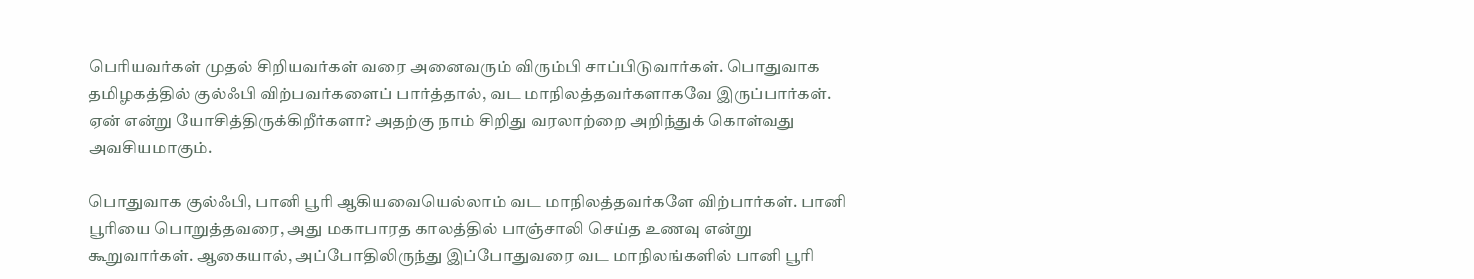பெரியவர்கள் முதல் சிறியவர்கள் வரை அனைவரும் விரும்பி சாப்பிடுவார்கள். பொதுவாக தமிழகத்தில் குல்ஃபி விற்பவர்களைப் பார்த்தால், வட மாநிலத்தவர்களாகவே இருப்பார்கள். ஏன் என்று யோசித்திருக்கிறீர்களா? அதற்கு நாம் சிறிது வரலாற்றை அறிந்துக் கொள்வது அவசியமாகும்.

பொதுவாக குல்ஃபி, பானி பூரி ஆகியவையெல்லாம் வட மாநிலத்தவர்களே விற்பார்கள். பானி பூரியை பொறுத்தவரை, அது மகாபாரத காலத்தில் பாஞ்சாலி செய்த உணவு என்று கூறுவார்கள். ஆகையால், அப்போதிலிருந்து இப்போதுவரை வட மாநிலங்களில் பானி பூரி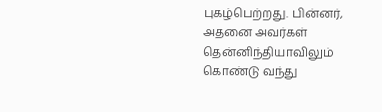புகழ்பெற்றது. பின்னர், அதனை அவர்கள் தென்னிந்தியாவிலும் கொண்டு வந்து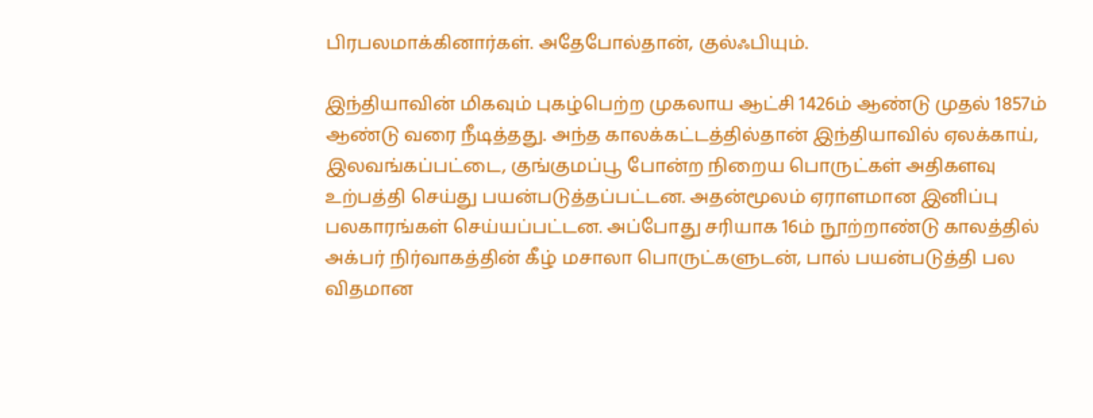பிரபலமாக்கினார்கள். அதேபோல்தான், குல்ஃபியும்.

இந்தியாவின் மிகவும் புகழ்பெற்ற முகலாய ஆட்சி 1426ம் ஆண்டு முதல் 1857ம் ஆண்டு வரை நீடித்தது. அந்த காலக்கட்டத்தில்தான் இந்தியாவில் ஏலக்காய், இலவங்கப்பட்டை, குங்குமப்பூ போன்ற நிறைய பொருட்கள் அதிகளவு உற்பத்தி செய்து பயன்படுத்தப்பட்டன. அதன்மூலம் ஏராளமான இனிப்பு பலகாரங்கள் செய்யப்பட்டன. அப்போது சரியாக 16ம் நூற்றாண்டு காலத்தில் அக்பர் நிர்வாகத்தின் கீழ் மசாலா பொருட்களுடன், பால் பயன்படுத்தி பல விதமான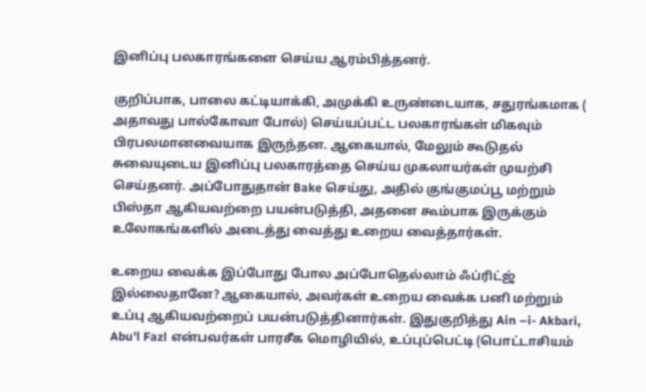இனிப்பு பலகாரங்களை செய்ய ஆரம்பித்தனர்.

குறிப்பாக, பாலை கட்டியாக்கி, அமுக்கி உருண்டையாக, சதுரங்கமாக ( அதாவது பால்கோவா போல்) செய்யப்பட்ட பலகாரங்கள் மிகவும் பிரபலமானவையாக இருந்தன. ஆகையால், மேலும் கூடுதல் சுவையுடைய இனிப்பு பலகாரத்தை செய்ய முகலாயர்கள் முயற்சி செய்தனர். அப்போதுதான் Bake செய்து, அதில் குங்குமப்பூ மற்றும் பிஸ்தா ஆகியவற்றை பயன்படுத்தி, அதனை கூம்பாக இருக்கும் உலோகங்களில் அடைத்து வைத்து உறைய வைத்தார்கள்.

உறைய வைக்க இப்போது போல அப்போதெல்லாம் ஃப்ரிட்ஜ் இல்லைதானே? ஆகையால், அவர்கள் உறைய வைக்க பனி மற்றும் உப்பு ஆகியவற்றைப் பயன்படுத்தினார்கள். இதுகுறித்து Ain –i- Akbari, Abu’l Fazl என்பவர்கள் பாரசீக மொழியில், உப்புப்பெட்டி (பொட்டாசியம்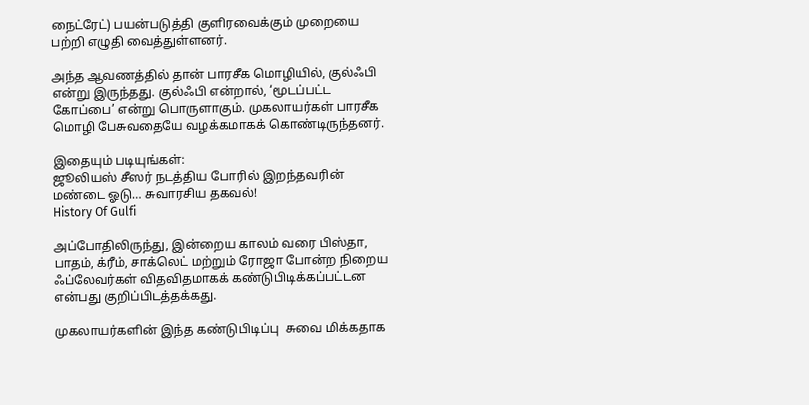நைட்ரேட்) பயன்படுத்தி குளிரவைக்கும் முறையை பற்றி எழுதி வைத்துள்ளனர்.

அந்த ஆவணத்தில் தான் பாரசீக மொழியில், குல்ஃபி என்று இருந்தது. குல்ஃபி என்றால், ‘மூடப்பட்ட கோப்பை’ என்று பொருளாகும். முகலாயர்கள் பாரசீக மொழி பேசுவதையே வழக்கமாகக் கொண்டிருந்தனர்.

இதையும் படியுங்கள்:
ஜூலியஸ் சீஸர் நடத்திய போரில் இறந்தவரின் மண்டை ஓடு… சுவாரசிய தகவல்!
History Of Gulfi

அப்போதிலிருந்து, இன்றைய காலம் வரை பிஸ்தா, பாதம், க்ரீம், சாக்லெட் மற்றும் ரோஜா போன்ற நிறைய ஃப்லேவர்கள் விதவிதமாகக் கண்டுபிடிக்கப்பட்டன என்பது குறிப்பிடத்தக்கது.

முகலாயர்களின் இந்த கண்டுபிடிப்பு  சுவை மிக்கதாக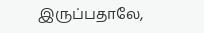இருப்பதாலே,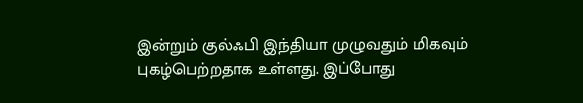இன்றும் குல்ஃபி இந்தியா முழுவதும் மிகவும் புகழ்பெற்றதாக உள்ளது. இப்போது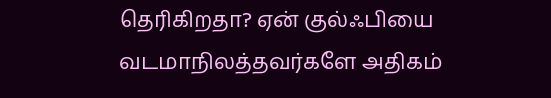தெரிகிறதா? ஏன் குல்ஃபியை வடமாநிலத்தவர்களே அதிகம்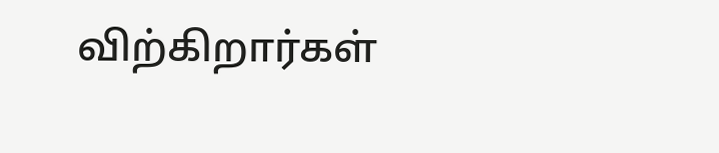விற்கிறார்கள்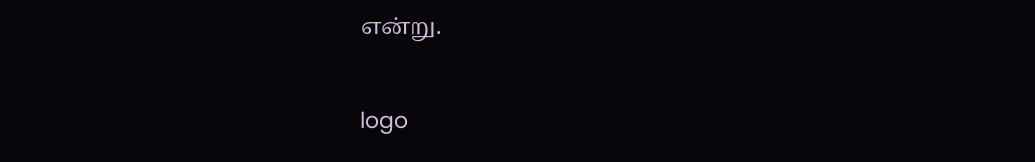என்று.

logo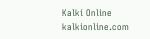Kalki Online
kalkionline.com